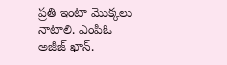ప్రతి ఇంటా మొక్కలు నాటాలి. ఎంపిఓ అజీజ్ ఖాన్.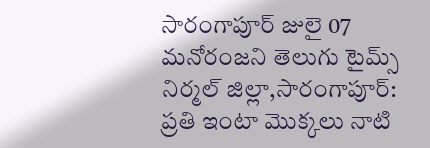సారంగాపూర్ జులై 07 మనోరంజని తెలుగు టైమ్స్
నిర్మల్ జిల్లా,సారంగాపూర్: ప్రతి ఇంటా మొక్కలు నాటి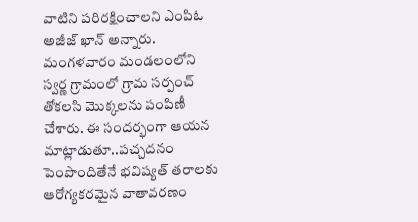వాటిని పరిరక్షించాలని ఎంపిఓ అజీజ్ ఖాన్ అన్నారు. మంగళవారం మండలంలోని స్వర్ణ గ్రామంలో గ్రామ సర్పంచ్ తోకలసి మొక్కలను పంపిణీ చేశారు. ఈ సందర్భంగా ఆయన మాట్లాడుతూ..పచ్చదనం పెంపొందితేనే భవిష్యత్ తరాలకు ఆరోగ్యకరమైన వాతావరణం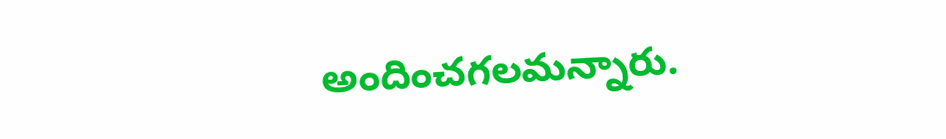అందించగలమన్నారు.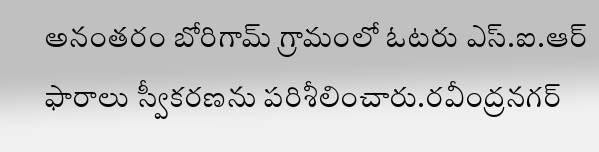అనంతరం బోరిగామ్ గ్రామంలో ఓటరు ఎస్.ఐ.ఆర్ ఫారాలు స్వీకరణను పరిశీలించారు.రవీంద్రనగర్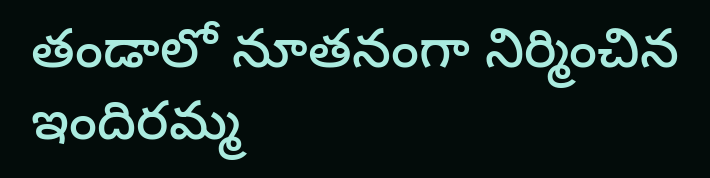తండాలో నూతనంగా నిర్మించిన ఇందిరమ్మ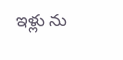ఇళ్లు ను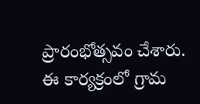ప్రారంభోత్సవం చేశారు. ఈ కార్యక్రంలో గ్రామ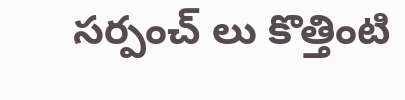సర్పంచ్ లు కొత్తింటి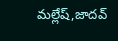మల్లేష్,జాదవ్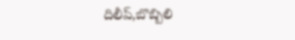దిలీప్,బొబ్బిలి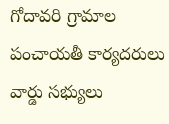గోదావరి గ్రామాల పంచాయతీ కార్యదరులు వార్డు సభ్యులు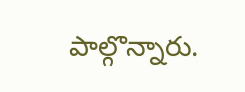పాల్గొన్నారు.